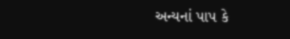અન્યનાં પાપ કે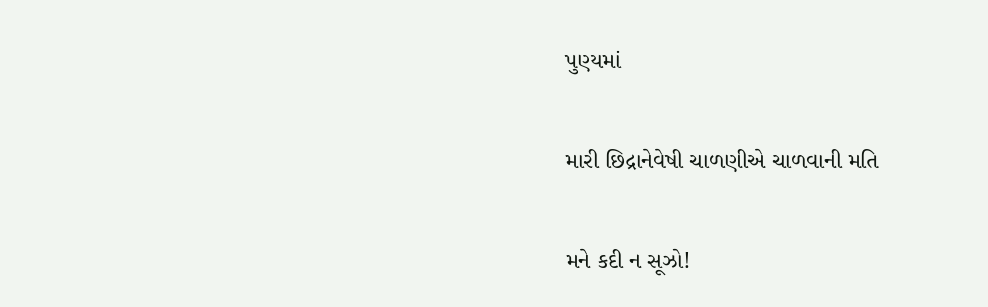પુણ્યમાં

મારી છિદ્રાનેવેષી ચાળણીએ ચાળવાની મતિ

મને કદી ન સૂઝો!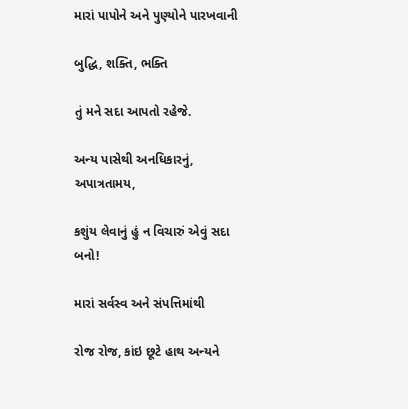મારાં પાપોને અને પુણ્યોને પારખવાની

બુદ્ધિ, શક્તિ, ભક્તિ

તું મને સદા આપતો રહેજે.

અન્ય પાસેથી અનધિકારનું, અપાત્રતામય,

કશુંય લેવાનું હું ન વિચારું એવું સદા બનો!

મારાં સર્વસ્વ અને સંપત્તિમાંથી

રોજ રોજ, કાંઇ છૂટે હાથ અન્યને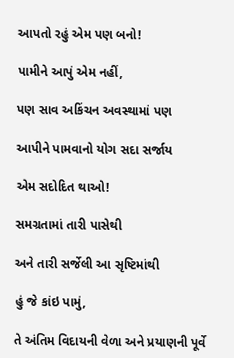આપતો રહું એમ પણ બનો!

પામીને આપું એમ નહીં,

પણ સાવ અકિંચન અવસ્થામાં પણ

આપીને પામવાનો યોગ સદા સર્જાય

એમ સદોદિત થાઓ!

સમગ્રતામાં તારી પાસેથી

અને તારી સર્જેલી આ સૃષ્ટિમાંથી

હું જે કાંઇ પામું,

તે અંતિમ વિદાયની વેળા અને પ્રયાણની પૂર્વે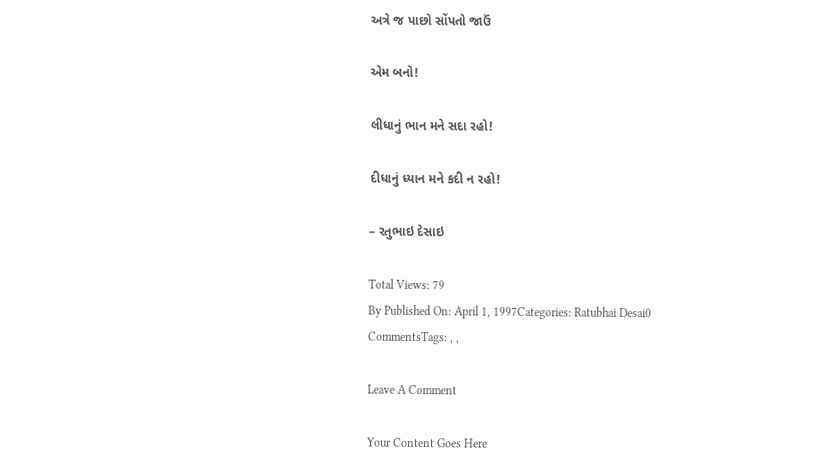અત્રે જ પાછો સોંપતો જાઉં

એમ બનો!

લીધાનું ભાન મને સદા રહો!

દીધાનું ધ્યાન મને કદી ન રહો!

– રતુભાઇ દેસાઇ

Total Views: 79
By Published On: April 1, 1997Categories: Ratubhai Desai0 CommentsTags: , ,

Leave A Comment

Your Content Goes Here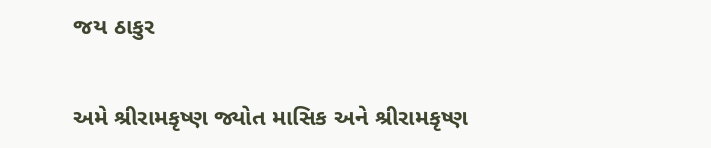જય ઠાકુર

અમે શ્રીરામકૃષ્ણ જ્યોત માસિક અને શ્રીરામકૃષ્ણ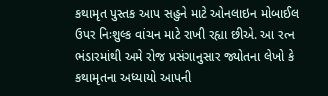કથામૃત પુસ્તક આપ સહુને માટે ઓનલાઇન મોબાઈલ ઉપર નિઃશુલ્ક વાંચન માટે રાખી રહ્યા છીએ. આ રત્ન ભંડારમાંથી અમે રોજ પ્રસંગાનુસાર જ્યોતના લેખો કે કથામૃતના અધ્યાયો આપની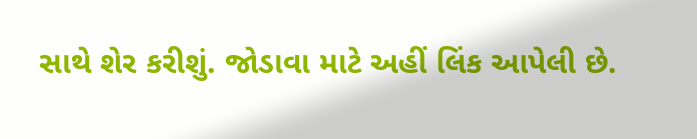સાથે શેર કરીશું. જોડાવા માટે અહીં લિંક આપેલી છે.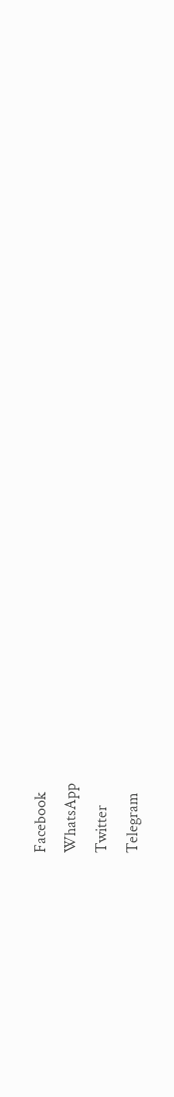Facebook
WhatsApp
Twitter
Telegram